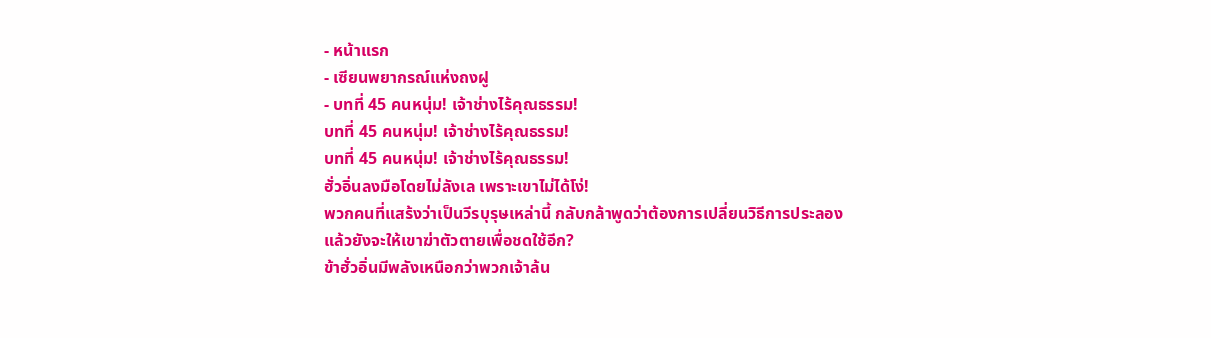- หน้าแรก
- เซียนพยากรณ์แห่งถงฝู
- บทที่ 45 คนหนุ่ม! เจ้าช่างไร้คุณธรรม!
บทที่ 45 คนหนุ่ม! เจ้าช่างไร้คุณธรรม!
บทที่ 45 คนหนุ่ม! เจ้าช่างไร้คุณธรรม!
ฮั่วอิ่นลงมือโดยไม่ลังเล เพราะเขาไม่ได้โง่!
พวกคนที่แสร้งว่าเป็นวีรบุรุษเหล่านี้ กลับกล้าพูดว่าต้องการเปลี่ยนวิธีการประลอง แล้วยังจะให้เขาฆ่าตัวตายเพื่อชดใช้อีก?
ข้าฮั่วอิ่นมีพลังเหนือกว่าพวกเจ้าล้น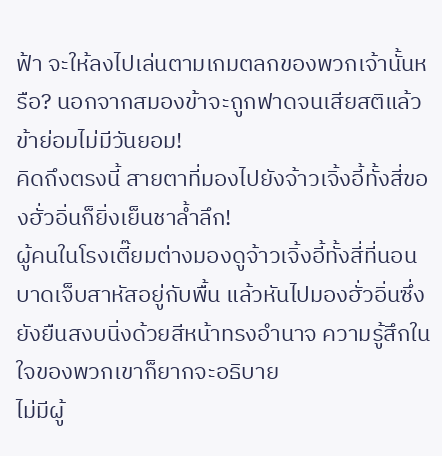ฟ้า จะให้ลงไปเล่นตามเกมตลกของพวกเจ้านั้นหรือ? นอกจากสมองข้าจะถูกฟาดจนเสียสติแล้ว ข้าย่อมไม่มีวันยอม!
คิดถึงตรงนี้ สายตาที่มองไปยังจ้าวเจิ้งอี้ทั้งสี่ของฮั่วอิ่นก็ยิ่งเย็นชาล้ำลึก!
ผู้คนในโรงเตี๊ยมต่างมองดูจ้าวเจิ้งอี้ทั้งสี่ที่นอนบาดเจ็บสาหัสอยู่กับพื้น แล้วหันไปมองฮั่วอิ่นซึ่งยังยืนสงบนิ่งด้วยสีหน้าทรงอำนาจ ความรู้สึกในใจของพวกเขาก็ยากจะอธิบาย
ไม่มีผู้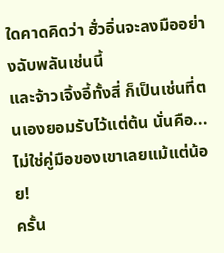ใดคาดคิดว่า ฮั่วอิ่นจะลงมืออย่างฉับพลันเช่นนี้
และจ้าวเจิ้งอี้ทั้งสี่ ก็เป็นเช่นที่ตนเองยอมรับไว้แต่ต้น นั่นคือ...ไม่ใช่คู่มือของเขาเลยแม้แต่น้อย!
ครั้น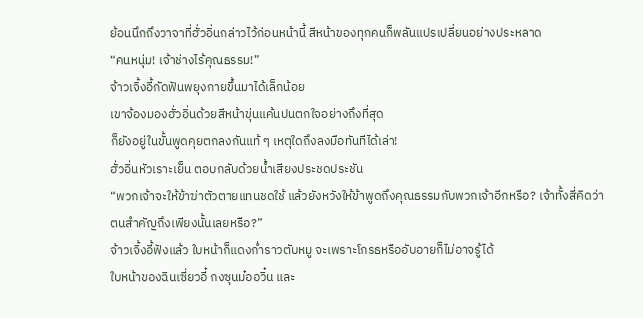ย้อนนึกถึงวาจาที่ฮั่วอิ่นกล่าวไว้ก่อนหน้านี้ สีหน้าของทุกคนก็พลันแปรเปลี่ยนอย่างประหลาด
“คนหนุ่ม! เจ้าช่างไร้คุณธรรม!”
จ้าวเจิ้งอี้กัดฟันพยุงกายขึ้นมาได้เล็กน้อย
เขาจ้องมองฮั่วอิ่นด้วยสีหน้าขุ่นแค้นปนตกใจอย่างถึงที่สุด
ก็ยังอยู่ในขั้นพูดคุยตกลงกันแท้ ๆ เหตุใดถึงลงมือทันทีได้เล่า!
ฮั่วอิ่นหัวเราะเย็น ตอบกลับด้วยน้ำเสียงประชดประชัน
“พวกเจ้าจะให้ข้าฆ่าตัวตายแทนชดใช้ แล้วยังหวังให้ข้าพูดถึงคุณธรรมกับพวกเจ้าอีกหรือ? เจ้าทั้งสี่คิดว่าตนสำคัญถึงเพียงนั้นเลยหรือ?”
จ้าวเจิ้งอี้ฟังแล้ว ใบหน้าก็แดงก่ำราวตับหมู จะเพราะโกรธหรืออับอายก็ไม่อาจรู้ได้
ใบหน้าของฉินเซี่ยวอี๋ กงซุนม๋ออวิ๋น และ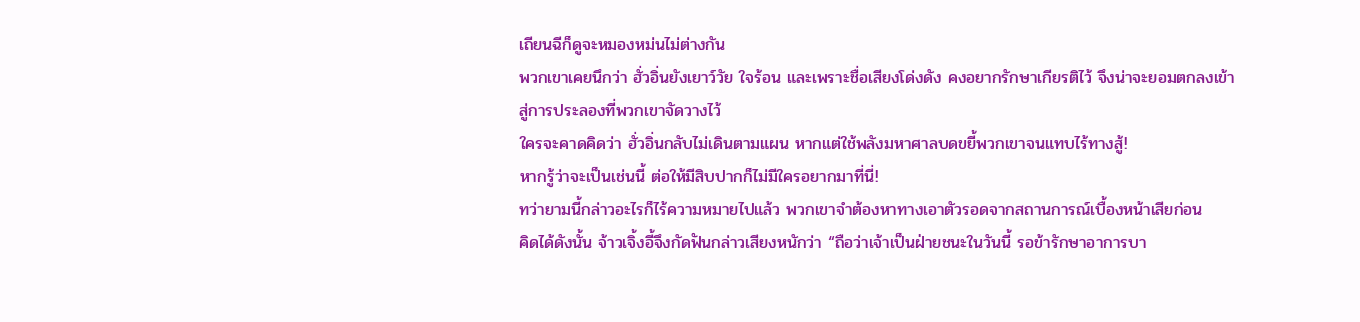เถียนฉีก็ดูจะหมองหม่นไม่ต่างกัน
พวกเขาเคยนึกว่า ฮั่วอิ่นยังเยาว์วัย ใจร้อน และเพราะชื่อเสียงโด่งดัง คงอยากรักษาเกียรติไว้ จึงน่าจะยอมตกลงเข้าสู่การประลองที่พวกเขาจัดวางไว้
ใครจะคาดคิดว่า ฮั่วอิ่นกลับไม่เดินตามแผน หากแต่ใช้พลังมหาศาลบดขยี้พวกเขาจนแทบไร้ทางสู้!
หากรู้ว่าจะเป็นเช่นนี้ ต่อให้มีสิบปากก็ไม่มีใครอยากมาที่นี่!
ทว่ายามนี้กล่าวอะไรก็ไร้ความหมายไปแล้ว พวกเขาจำต้องหาทางเอาตัวรอดจากสถานการณ์เบื้องหน้าเสียก่อน
คิดได้ดังนั้น จ้าวเจิ้งอี้จึงกัดฟันกล่าวเสียงหนักว่า “ถือว่าเจ้าเป็นฝ่ายชนะในวันนี้ รอข้ารักษาอาการบา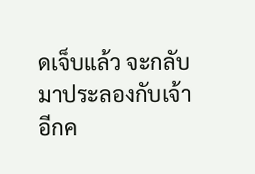ดเจ็บแล้ว จะกลับมาประลองกับเจ้าอีกค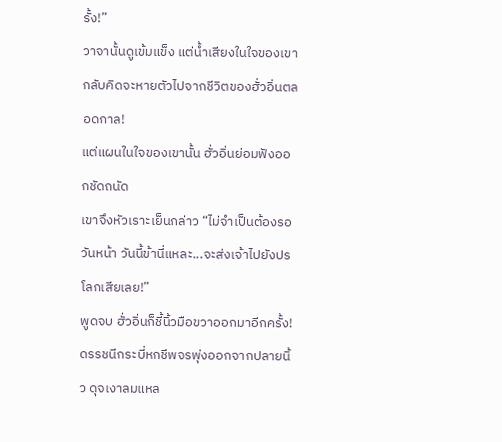รั้ง!”
วาจานั้นดูเข้มแข็ง แต่น้ำเสียงในใจของเขากลับคิดจะหายตัวไปจากชีวิตของฮั่วอิ่นตลอดกาล!
แต่แผนในใจของเขานั้น ฮั่วอิ่นย่อมฟังออกชัดถนัด
เขาจึงหัวเราะเย็นกล่าว “ไม่จำเป็นต้องรอวันหน้า วันนี้ข้านี่แหละ...จะส่งเจ้าไปยังปรโลกเสียเลย!”
พูดจบ ฮั่วอิ่นก็ชี้นิ้วมือขวาออกมาอีกครั้ง!
ดรรชนีกระบี่หกชีพจรพุ่งออกจากปลายนิ้ว ดุจเงาลมแหล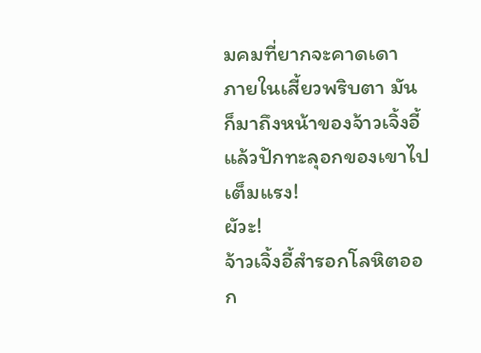มคมที่ยากจะคาดเดา
ภายในเสี้ยวพริบตา มันก็มาถึงหน้าของจ้าวเจิ้งอี้ แล้วปักทะลุอกของเขาไปเต็มแรง!
ผัวะ!
จ้าวเจิ้งอี้สำรอกโลหิตออก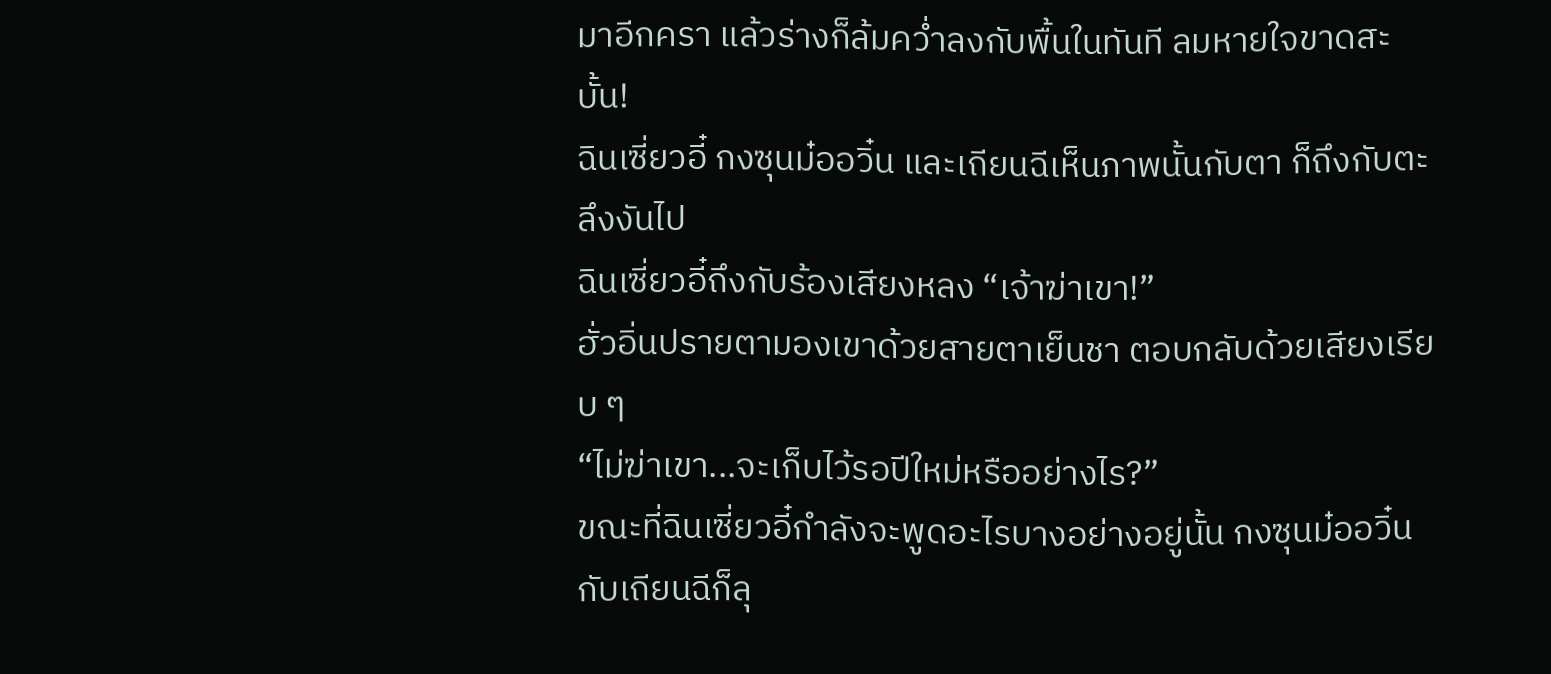มาอีกครา แล้วร่างก็ล้มคว่ำลงกับพื้นในทันที ลมหายใจขาดสะบั้น!
ฉินเซี่ยวอี๋ กงซุนม๋ออวิ๋น และเถียนฉีเห็นภาพนั้นกับตา ก็ถึงกับตะลึงงันไป
ฉินเซี่ยวอี๋ถึงกับร้องเสียงหลง “เจ้าฆ่าเขา!”
ฮั่วอิ่นปรายตามองเขาด้วยสายตาเย็นชา ตอบกลับด้วยเสียงเรียบ ๆ
“ไม่ฆ่าเขา...จะเก็บไว้รอปีใหม่หรืออย่างไร?”
ขณะที่ฉินเซี่ยวอี๋กำลังจะพูดอะไรบางอย่างอยู่นั้น กงซุนม๋ออวิ๋นกับเถียนฉีก็ลุ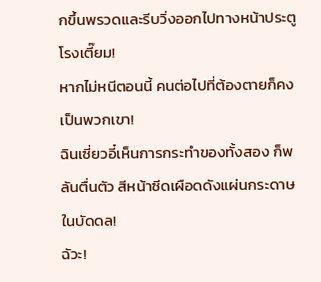กขึ้นพรวดและรีบวิ่งออกไปทางหน้าประตูโรงเตี๊ยม!
หากไม่หนีตอนนี้ คนต่อไปที่ต้องตายก็คงเป็นพวกเขา!
ฉินเซี่ยวอี๋เห็นการกระทำของทั้งสอง ก็พลันตื่นตัว สีหน้าซีดเผือดดังแผ่นกระดาษในบัดดล!
ฉัวะ!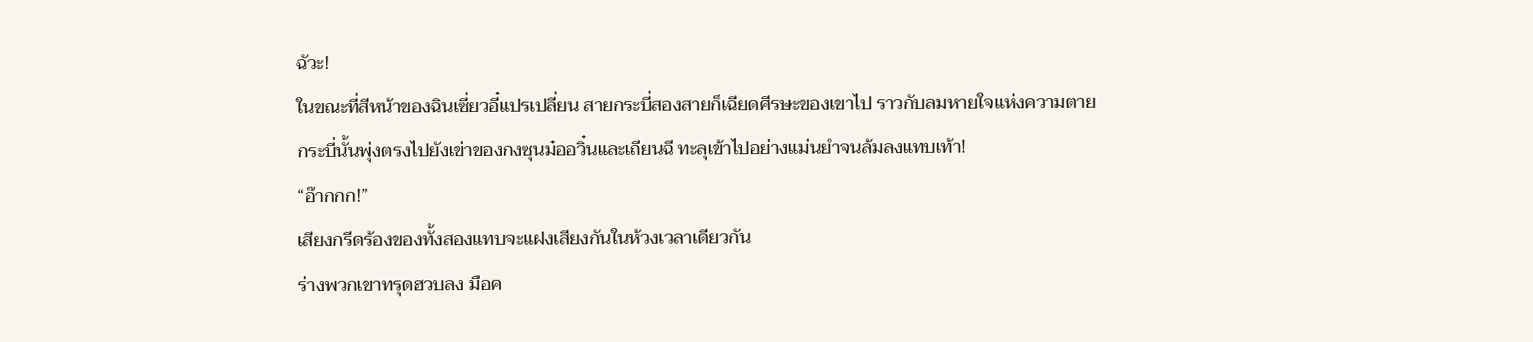ฉัวะ!
ในขณะที่สีหน้าของฉินเซี่ยวอี๋แปรเปลี่ยน สายกระบี่สองสายก็เฉียดศีรษะของเขาไป ราวกับลมหายใจแห่งความตาย
กระบี่นั้นพุ่งตรงไปยังเข่าของกงซุนม๋ออวิ๋นและเถียนฉี ทะลุเข้าไปอย่างแม่นยำจนล้มลงแทบเท้า!
“อ๊ากกก!”
เสียงกรีดร้องของทั้งสองแทบจะแฝงเสียงกันในห้วงเวลาเดียวกัน
ร่างพวกเขาทรุดฮวบลง มือค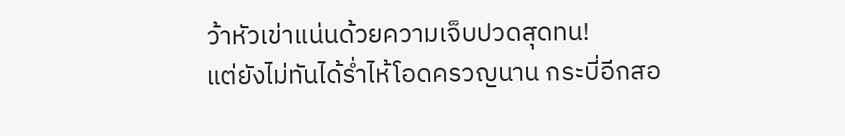ว้าหัวเข่าแน่นด้วยความเจ็บปวดสุดทน!
แต่ยังไม่ทันได้ร่ำไห้โอดครวญนาน กระบี่อีกสอ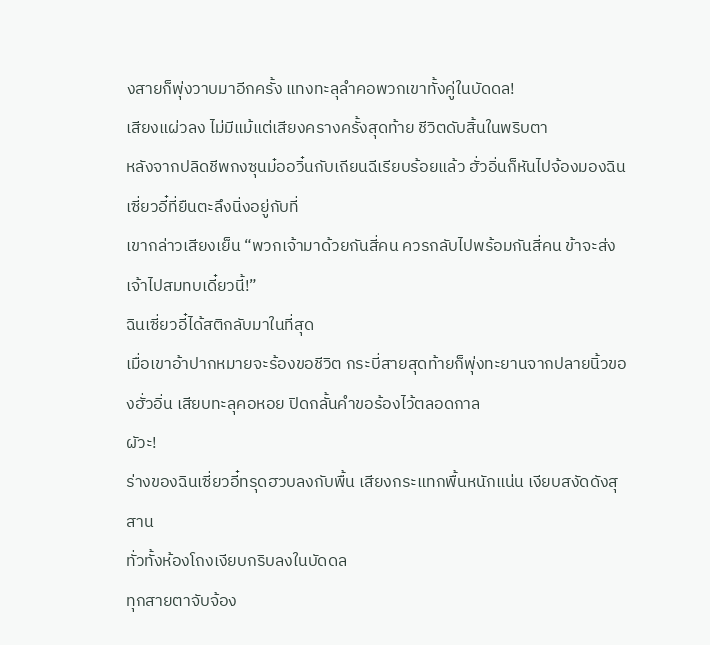งสายก็พุ่งวาบมาอีกครั้ง แทงทะลุลำคอพวกเขาทั้งคู่ในบัดดล!
เสียงแผ่วลง ไม่มีแม้แต่เสียงครางครั้งสุดท้าย ชีวิตดับสิ้นในพริบตา
หลังจากปลิดชีพกงซุนม๋ออวิ๋นกับเถียนฉีเรียบร้อยแล้ว ฮั่วอิ่นก็หันไปจ้องมองฉินเซี่ยวอี๋ที่ยืนตะลึงนิ่งอยู่กับที่
เขากล่าวเสียงเย็น “พวกเจ้ามาด้วยกันสี่คน ควรกลับไปพร้อมกันสี่คน ข้าจะส่งเจ้าไปสมทบเดี๋ยวนี้!”
ฉินเซี่ยวอี๋ได้สติกลับมาในที่สุด
เมื่อเขาอ้าปากหมายจะร้องขอชีวิต กระบี่สายสุดท้ายก็พุ่งทะยานจากปลายนิ้วของฮั่วอิ่น เสียบทะลุคอหอย ปิดกลั้นคำขอร้องไว้ตลอดกาล
ผัวะ!
ร่างของฉินเซี่ยวอี๋ทรุดฮวบลงกับพื้น เสียงกระแทกพื้นหนักแน่น เงียบสงัดดังสุสาน
ทั่วทั้งห้องโถงเงียบกริบลงในบัดดล
ทุกสายตาจับจ้อง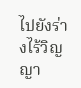ไปยังร่างไร้วิญญา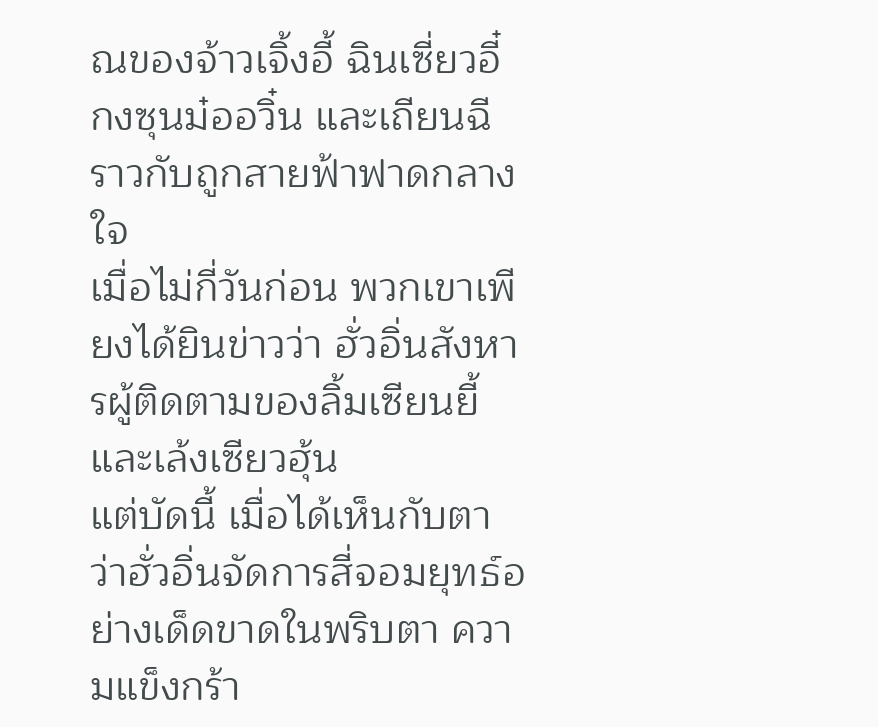ณของจ้าวเจิ้งอี้ ฉินเซี่ยวอี๋ กงซุนม๋ออวิ๋น และเถียนฉี ราวกับถูกสายฟ้าฟาดกลางใจ
เมื่อไม่กี่วันก่อน พวกเขาเพียงได้ยินข่าวว่า ฮั่วอิ่นสังหารผู้ติดตามของลิ้มเซียนยี้ และเล้งเซียวฮุ้น
แต่บัดนี้ เมื่อได้เห็นกับตา ว่าฮั่วอิ่นจัดการสี่จอมยุทธ์อย่างเด็ดขาดในพริบตา ความแข็งกร้า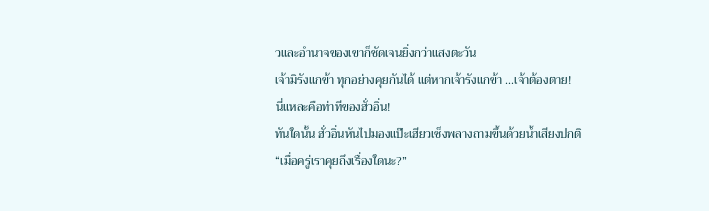วและอำนาจของเขาก็ชัดเจนยิ่งกว่าแสงตะวัน
เจ้ามิรังแกข้า ทุกอย่างคุยกันได้ แต่หากเจ้ารังแกข้า ...เจ้าต้องตาย!
นี่แหละคือท่าทีของฮั่วอิ่น!
ทันใดนั้น ฮั่วอิ่นหันไปมองแป๊ะเฮียวเซ็งพลางถามขึ้นด้วยน้ำเสียงปกติ
“เมื่อครู่เราคุยถึงเรื่องใดนะ?”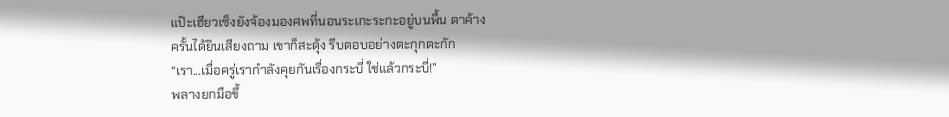แป๊ะเฮียวเซ็งยังจ้องมองศพที่นอนระเกะระกะอยู่บนพื้น ตาค้าง
ครั้นได้ยินเสียงถาม เขาก็สะดุ้ง รีบตอบอย่างตะกุกตะกัก
“เรา...เมื่อครู่เรากำลังคุยกันเรื่องกระบี่ ใช่แล้วกระบี่!”
พลางยกมือขึ้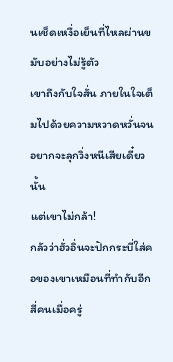นเช็ดเหงื่อเย็นที่ไหลผ่านขมับอย่างไม่รู้ตัว
เขาถึงกับใจสั่น ภายในใจเต็มไปด้วยความหวาดหวั่นจนอยากจะลุกวิ่งหนีเสียเดี๋ยวนั้น
แต่เขาไม่กล้า!
กลัวว่าฮั่วอิ่นจะปักกระบี่ใส่คอของเขาเหมือนที่ทำกับอีกสี่คนเมื่อครู่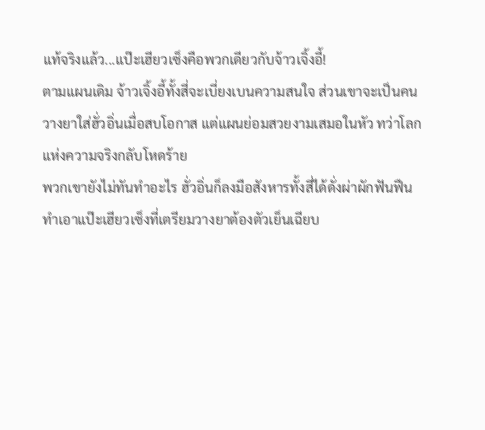แท้จริงแล้ว...แป๊ะเฮียวเซ็งคือพวกเดียวกับจ้าวเจิ้งอี้!
ตามแผนเดิม จ้าวเจิ้งอี้ทั้งสี่จะเบี่ยงเบนความสนใจ ส่วนเขาจะเป็นคนวางยาใส่ฮั่วอิ่นเมื่อสบโอกาส แต่แผนย่อมสวยงามเสมอในหัว ทว่าโลกแห่งความจริงกลับโหดร้าย
พวกเขายังไม่ทันทำอะไร ฮั่วอิ่นก็ลงมือสังหารทั้งสี่ได้ดั่งผ่าผักฟันฟืน
ทำเอาแป๊ะเฮียวเซ็งที่เตรียมวางยาต้องตัวเย็นเฉียบ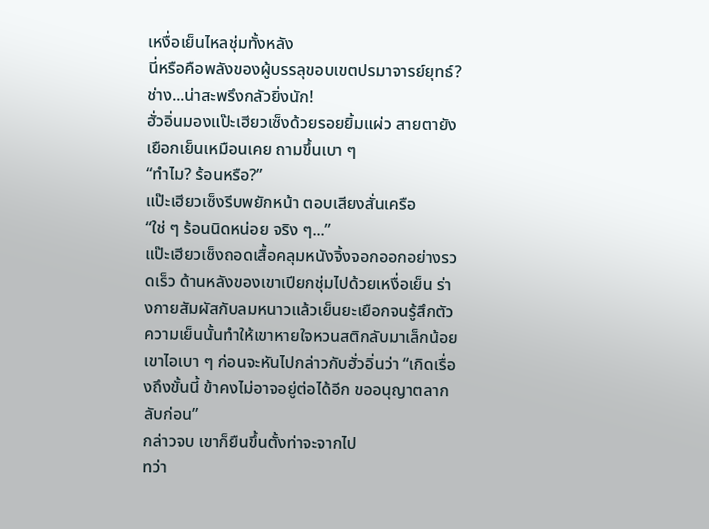เหงื่อเย็นไหลชุ่มทั้งหลัง
นี่หรือคือพลังของผู้บรรลุขอบเขตปรมาจารย์ยุทธ์?
ช่าง...น่าสะพรึงกลัวยิ่งนัก!
ฮั่วอิ่นมองแป๊ะเฮียวเซ็งด้วยรอยยิ้มแผ่ว สายตายังเยือกเย็นเหมือนเคย ถามขึ้นเบา ๆ
“ทำไม? ร้อนหรือ?”
แป๊ะเฮียวเซ็งรีบพยักหน้า ตอบเสียงสั่นเครือ
“ใช่ ๆ ร้อนนิดหน่อย จริง ๆ...”
แป๊ะเฮียวเซ็งถอดเสื้อคลุมหนังจิ้งจอกออกอย่างรวดเร็ว ด้านหลังของเขาเปียกชุ่มไปด้วยเหงื่อเย็น ร่างกายสัมผัสกับลมหนาวแล้วเย็นยะเยือกจนรู้สึกตัว
ความเย็นนั้นทำให้เขาหายใจหวนสติกลับมาเล็กน้อย
เขาไอเบา ๆ ก่อนจะหันไปกล่าวกับฮั่วอิ่นว่า “เกิดเรื่องถึงขั้นนี้ ข้าคงไม่อาจอยู่ต่อได้อีก ขออนุญาตลากลับก่อน”
กล่าวจบ เขาก็ยืนขึ้นตั้งท่าจะจากไป
ทว่า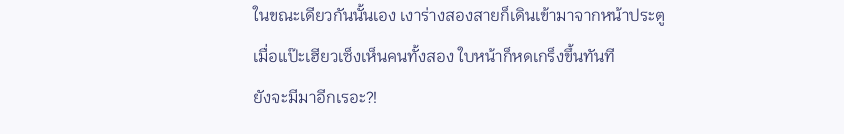ในขณะเดียวกันนั้นเอง เงาร่างสองสายก็เดินเข้ามาจากหน้าประตู
เมื่อแป๊ะเฮียวเซ็งเห็นคนทั้งสอง ใบหน้าก็หดเกร็งขึ้นทันที
ยังจะมีมาอีกเรอะ?!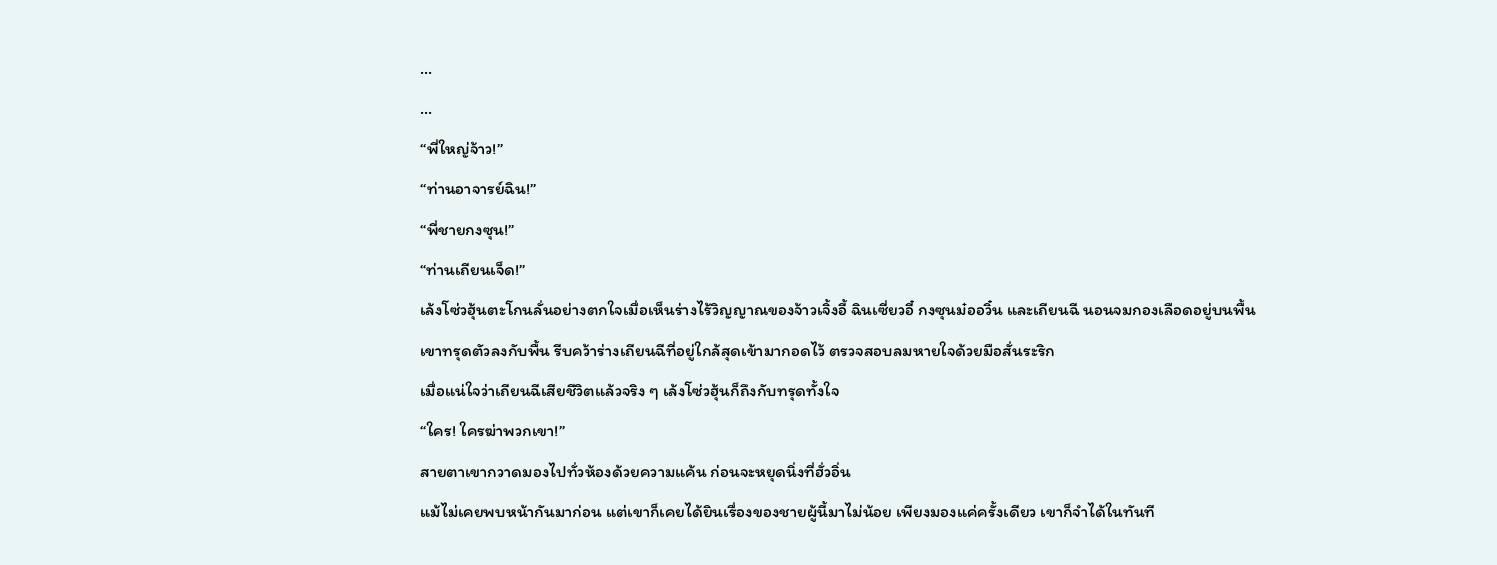...
...
“พี่ใหญ่จ้าว!”
“ท่านอาจารย์ฉิน!”
“พี่ชายกงซุน!”
“ท่านเถียนเจ็ด!”
เล้งโซ่วฮุ้นตะโกนลั่นอย่างตกใจเมื่อเห็นร่างไร้วิญญาณของจ้าวเจิ้งอี้ ฉินเซี่ยวอี๋ กงซุนม๋ออวิ๋น และเถียนฉี นอนจมกองเลือดอยู่บนพื้น
เขาทรุดตัวลงกับพื้น รีบคว้าร่างเถียนฉีที่อยู่ใกล้สุดเข้ามากอดไว้ ตรวจสอบลมหายใจด้วยมือสั่นระริก
เมื่อแน่ใจว่าเถียนฉีเสียชีวิตแล้วจริง ๆ เล้งโซ่วฮุ้นก็ถึงกับทรุดทั้งใจ
“ใคร! ใครฆ่าพวกเขา!”
สายตาเขากวาดมองไปทั่วห้องด้วยความแค้น ก่อนจะหยุดนิ่งที่ฮั่วอิ่น
แม้ไม่เคยพบหน้ากันมาก่อน แต่เขาก็เคยได้ยินเรื่องของชายผู้นี้มาไม่น้อย เพียงมองแค่ครั้งเดียว เขาก็จำได้ในทันที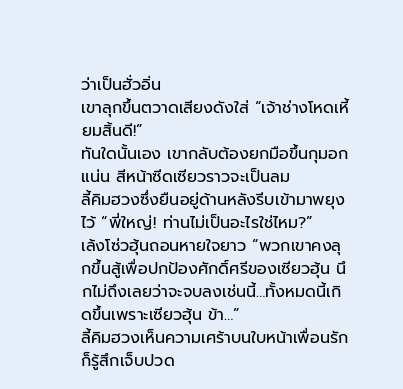ว่าเป็นฮั่วอิ่น
เขาลุกขึ้นตวาดเสียงดังใส่ “เจ้าช่างโหดเหี้ยมสิ้นดี!”
ทันใดนั้นเอง เขากลับต้องยกมือขึ้นกุมอกแน่น สีหน้าซีดเซียวราวจะเป็นลม
ลี้คิมฮวงซึ่งยืนอยู่ด้านหลังรีบเข้ามาพยุงไว้ “พี่ใหญ่! ท่านไม่เป็นอะไรใช่ไหม?”
เล้งโซ่วฮุ้นถอนหายใจยาว “พวกเขาคงลุกขึ้นสู้เพื่อปกป้องศักดิ์ศรีของเซียวฮุ้น นึกไม่ถึงเลยว่าจะจบลงเช่นนี้…ทั้งหมดนี้เกิดขึ้นเพราะเซียวฮุ้น ข้า…”
ลี้คิมฮวงเห็นความเศร้าบนใบหน้าเพื่อนรัก ก็รู้สึกเจ็บปวด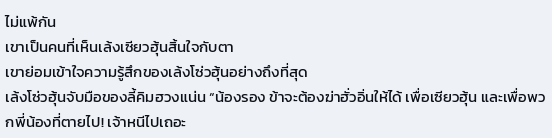ไม่แพ้กัน
เขาเป็นคนที่เห็นเล้งเซียวฮุ้นสิ้นใจกับตา
เขาย่อมเข้าใจความรู้สึกของเล้งโซ่วฮุ้นอย่างถึงที่สุด
เล้งโซ่วฮุ้นจับมือของลี้คิมฮวงแน่น “น้องรอง ข้าจะต้องฆ่าฮั่วอิ่นให้ได้ เพื่อเซียวฮุ้น และเพื่อพวกพี่น้องที่ตายไป! เจ้าหนีไปเถอะ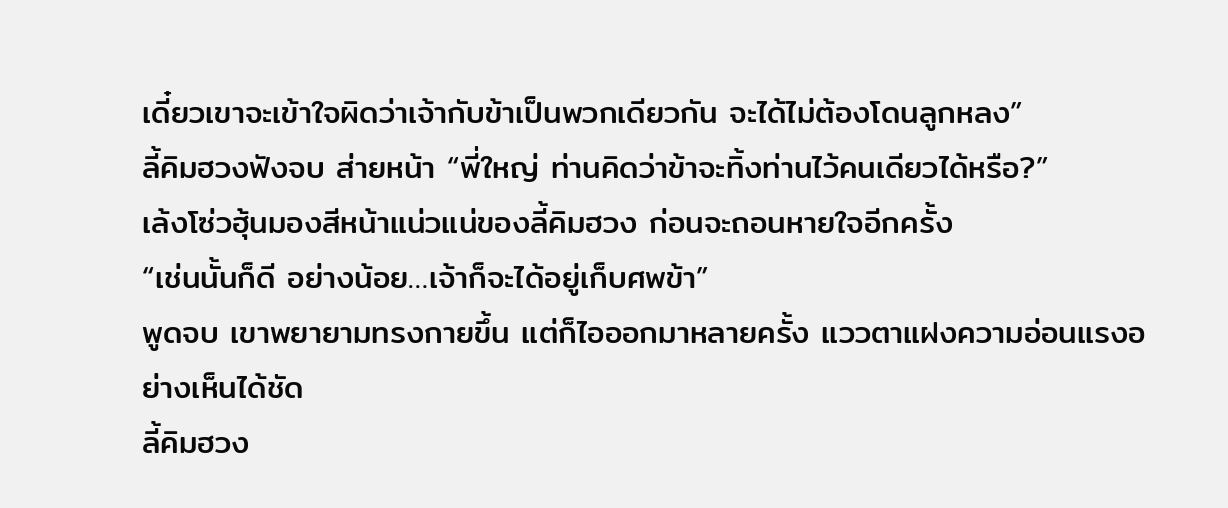เดี๋ยวเขาจะเข้าใจผิดว่าเจ้ากับข้าเป็นพวกเดียวกัน จะได้ไม่ต้องโดนลูกหลง”
ลี้คิมฮวงฟังจบ ส่ายหน้า “พี่ใหญ่ ท่านคิดว่าข้าจะทิ้งท่านไว้คนเดียวได้หรือ?”
เล้งโซ่วฮุ้นมองสีหน้าแน่วแน่ของลี้คิมฮวง ก่อนจะถอนหายใจอีกครั้ง
“เช่นนั้นก็ดี อย่างน้อย…เจ้าก็จะได้อยู่เก็บศพข้า”
พูดจบ เขาพยายามทรงกายขึ้น แต่ก็ไอออกมาหลายครั้ง แววตาแฝงความอ่อนแรงอย่างเห็นได้ชัด
ลี้คิมฮวง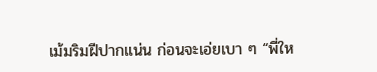เม้มริมฝีปากแน่น ก่อนจะเอ่ยเบา ๆ “พี่ให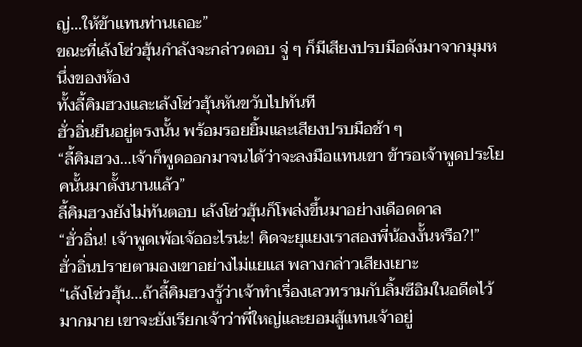ญ่…ให้ข้าแทนท่านเถอะ”
ขณะที่เล้งโซ่วฮุ้นกำลังจะกล่าวตอบ จู่ ๆ ก็มีเสียงปรบมือดังมาจากมุมหนึ่งของห้อง
ทั้งลี้คิมฮวงและเล้งโซ่วฮุ้นหันขวับไปทันที
ฮั่วอิ่นยืนอยู่ตรงนั้น พร้อมรอยยิ้มและเสียงปรบมือช้า ๆ
“ลี้คิมฮวง…เจ้าก็พูดออกมาจนได้ว่าจะลงมือแทนเขา ข้ารอเจ้าพูดประโยคนั้นมาตั้งนานแล้ว”
ลี้คิมฮวงยังไม่ทันตอบ เล้งโซ่วฮุ้นก็โพล่งขึ้นมาอย่างเดือดดาล
“ฮั่วอิ่น! เจ้าพูดเพ้อเจ้ออะไรน่ะ! คิดจะยุแยงเราสองพี่น้องงั้นหรือ?!”
ฮั่วอิ่นปรายตามองเขาอย่างไม่แยแส พลางกล่าวเสียงเยาะ
“เล้งโซ่วฮุ้น...ถ้าลี้คิมฮวงรู้ว่าเจ้าทำเรื่องเลวทรามกับลิ้มซีอิมในอดีตไว้มากมาย เขาจะยังเรียกเจ้าว่าพี่ใหญ่และยอมสู้แทนเจ้าอยู่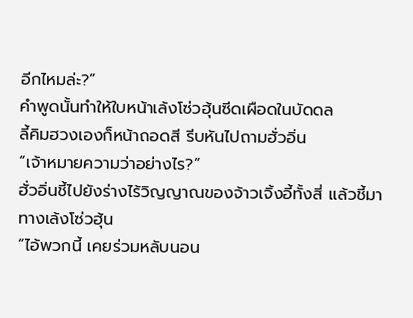อีกไหมล่ะ?”
คำพูดนั้นทำให้ใบหน้าเล้งโซ่วฮุ้นซีดเผือดในบัดดล
ลี้คิมฮวงเองก็หน้าถอดสี รีบหันไปถามฮั่วอิ่น
“เจ้าหมายความว่าอย่างไร?”
ฮั่วอิ่นชี้ไปยังร่างไร้วิญญาณของจ้าวเจิ้งอี้ทั้งสี่ แล้วชี้มาทางเล้งโซ่วฮุ้น
“ไอ้พวกนี้ เคยร่วมหลับนอน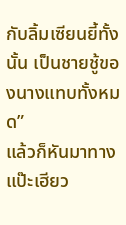กับลิ้มเซียนยี้ทั้งนั้น เป็นชายชู้ของนางแทบทั้งหมด”
แล้วก็หันมาทางแป๊ะเฮียว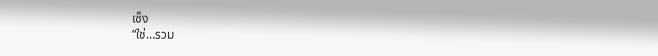เซ็ง
“ใช่…รวม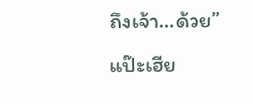ถึงเจ้า…ด้วย”
แป๊ะเฮีย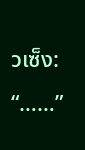วเซ็ง: “……”